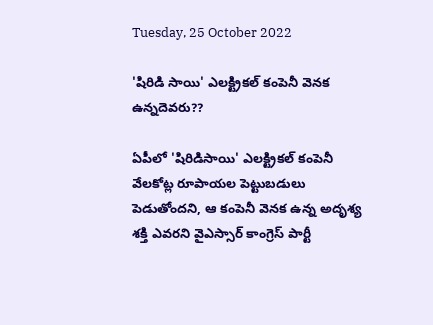Tuesday, 25 October 2022

'షిరిడి సాయి' ఎలక్ట్రికల్ కంపెనీ వెనక ఉన్నదెవరు??

ఏపీలో 'షిరిడిసాయి' ఎలక్ట్రికల్ కంపెనీ వేలకోట్ల రూపాయల పెట్టుబడులు పెడుతోందని, ఆ కంపెనీ వెనక ఉన్న అదృశ్య శక్తి ఎవరని వైఎస్సార్ కాంగ్రెస్ పార్టీ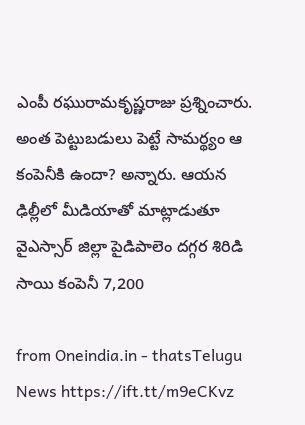ఎంపీ రఘురామకృష్ణరాజు ప్రశ్నించారు. అంత పెట్టుబడులు పెట్టే సామర్థ్యం ఆ కంపెనీకి ఉందా? అన్నారు. ఆయన ఢిల్లీలో మీడియాతో మాట్లాడుతూ వైఎస్సార్‌ జిల్లా పైడిపాలెం దగ్గర శిరిడి సాయి కంపెనీ 7,200

from Oneindia.in - thatsTelugu News https://ift.tt/m9eCKvz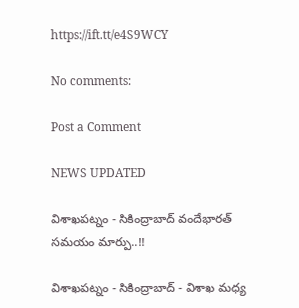https://ift.tt/e4S9WCY

No comments:

Post a Comment

NEWS UPDATED

విశాఖపట్నం - సికింద్రాబాద్ వందేభారత్ సమయం మార్పు..!!

విశాఖపట్నం - సికింద్రాబాద్ - విశాఖ మధ్య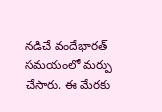నడిచే వందేభారత్ సమయంలో మర్పు చేసారు. ఈ మేరకు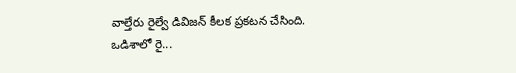వాల్తేరు రైల్వే డివిజన్ కీలక ప్రకటన చేసింది. ఒడిశాలో రై...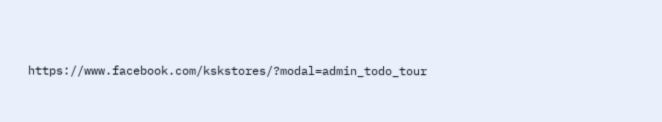https://www.facebook.com/kskstores/?modal=admin_todo_tour